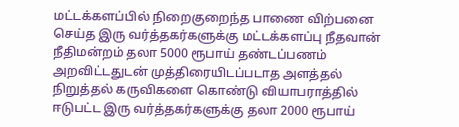மட்டக்களப்பில் நிறைகுறைந்த பாணை விற்பனை செய்த இரு வர்த்தகர்களுக்கு மட்டக்களப்பு நீதவான் நீதிமன்றம் தலா 5000 ரூபாய் தண்டப்பணம் அறவிட்டதுடன் முத்திரையிடப்படாத அளத்தல் நிறுத்தல் கருவிகளை கொண்டு வியாபராத்தில் ஈடுபட்ட இரு வர்த்தகர்களுக்கு தலா 2000 ரூபாய்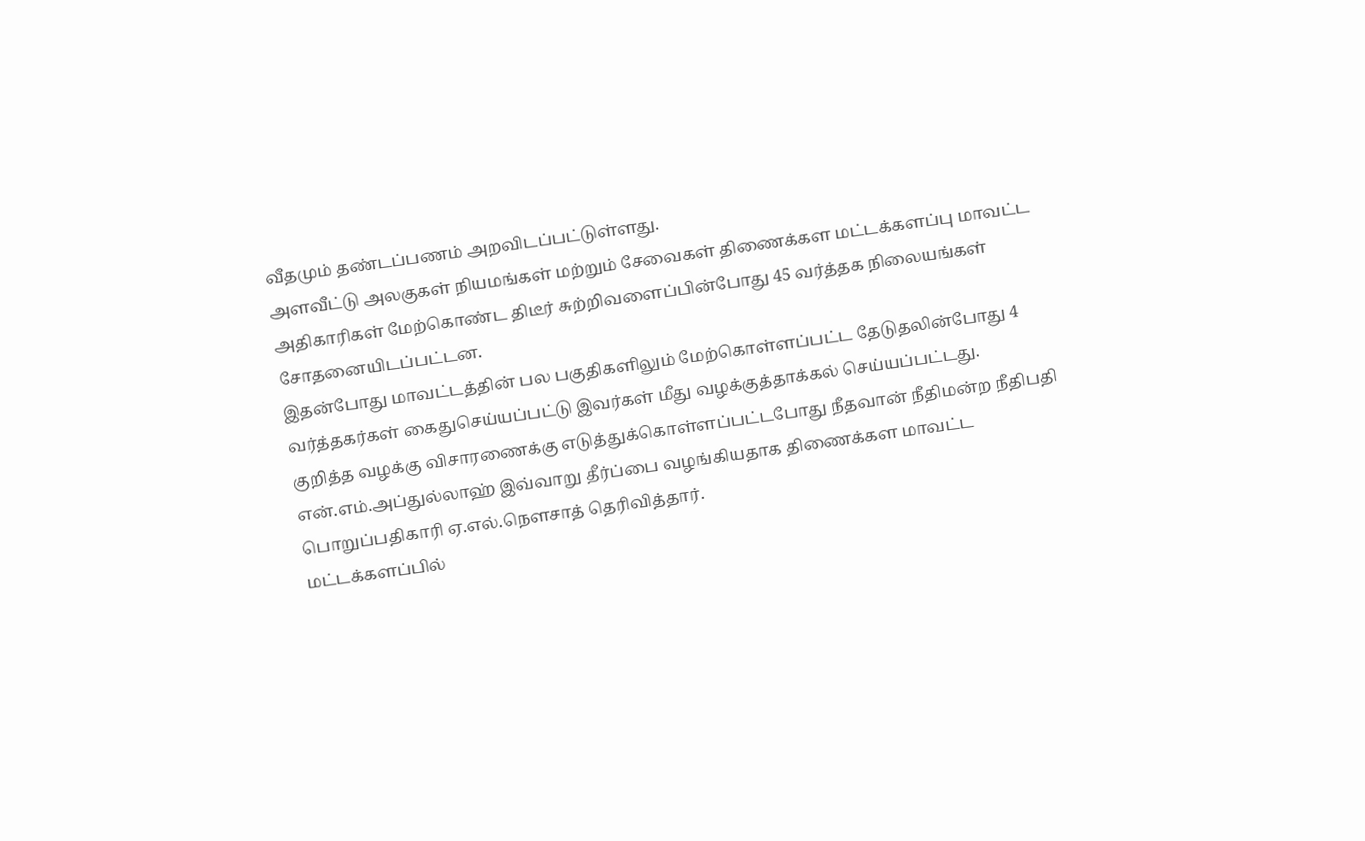வீதமும் தண்டப்பணம் அறவிடப்பட்டுள்ளது.
அளவீட்டு அலகுகள் நியமங்கள் மற்றும் சேவைகள் திணைக்கள மட்டக்களப்பு மாவட்ட அதிகாரிகள் மேற்கொண்ட திடீர் சுற்றிவளைப்பின்போது 45 வர்த்தக நிலையங்கள் சோதனையிடப்பட்டன.
இதன்போது மாவட்டத்தின் பல பகுதிகளிலும் மேற்கொள்ளப்பட்ட தேடுதலின்போது 4 வர்த்தகர்கள் கைதுசெய்யப்பட்டு இவர்கள் மீது வழக்குத்தாக்கல் செய்யப்பட்டது.
குறித்த வழக்கு விசாரணைக்கு எடுத்துக்கொள்ளப்பட்டபோது நீதவான் நீதிமன்ற நீதிபதி என்.எம்.அப்துல்லாஹ் இவ்வாறு தீர்ப்பை வழங்கியதாக திணைக்கள மாவட்ட பொறுப்பதிகாரி ஏ.எல்.நௌசாத் தெரிவித்தார்.
மட்டக்களப்பில்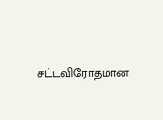சட்டவிரோதமான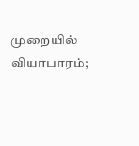முறையில் வியாபாரம்;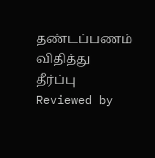தண்டப்பணம் விதித்து தீர்ப்பு
Reviewed by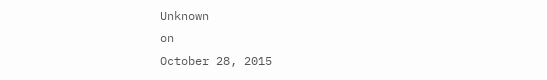Unknown
on
October 28, 2015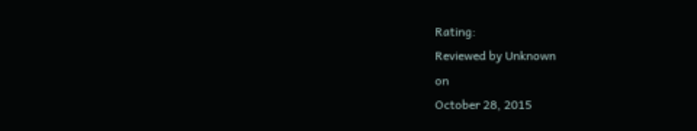Rating:
Reviewed by Unknown
on
October 28, 2015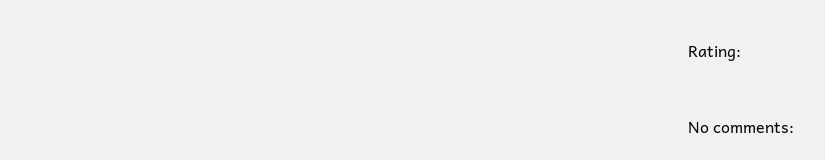Rating:


No comments: